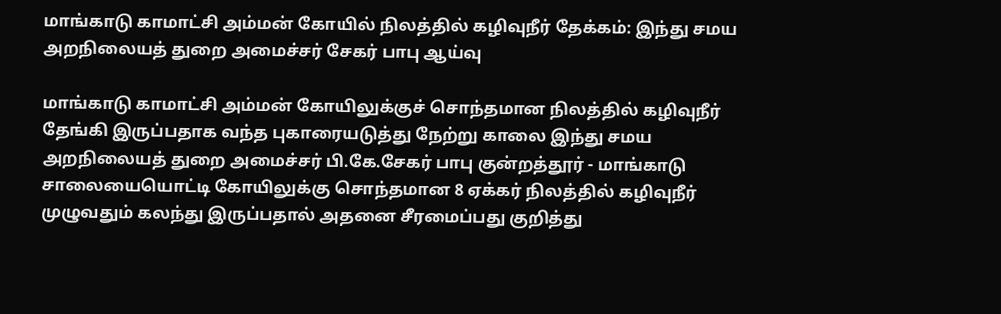மாங்காடு காமாட்சி அம்மன் கோயில் நிலத்தில் கழிவுநீர் தேக்கம்: இந்து சமய அறநிலையத் துறை அமைச்சர் சேகர் பாபு ஆய்வு

மாங்காடு காமாட்சி அம்மன் கோயிலுக்குச் சொந்தமான நிலத்தில் கழிவுநீர் தேங்கி இருப்பதாக வந்த புகாரையடுத்து நேற்று காலை இந்து சமய அறநிலையத் துறை அமைச்சர் பி.கே.சேகர் பாபு குன்றத்தூர் - மாங்காடு சாலையையொட்டி கோயிலுக்கு சொந்தமான 8 ஏக்கர் நிலத்தில் கழிவுநீர் முழுவதும் கலந்து இருப்பதால் அதனை சீரமைப்பது குறித்து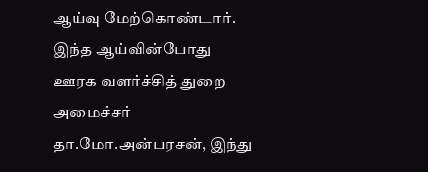ஆய்வு மேற்கொண்டார்.
இந்த ஆய்வின்போது ஊரக வளர்ச்சித் துறை அமைச்சர் தா.மோ.அன்பரசன், இந்து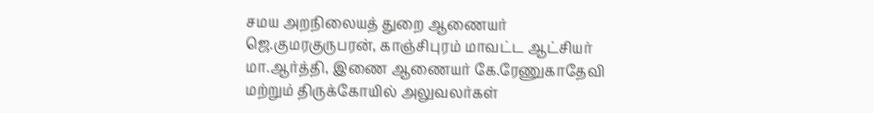சமய அறநிலையத் துறை ஆணையர் ஜெ.குமரகுருபரன், காஞ்சிபுரம் மாவட்ட ஆட்சியர் மா.ஆர்த்தி, இணை ஆணையர் கே.ரேணுகாதேவி மற்றும் திருக்கோயில் அலுவலர்கள்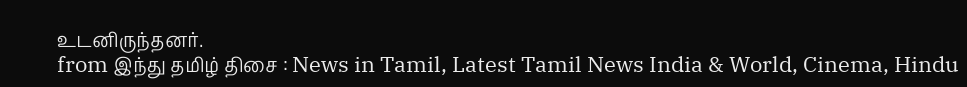உடனிருந்தனர்.
from இந்து தமிழ் திசை : News in Tamil, Latest Tamil News India & World, Cinema, Hindu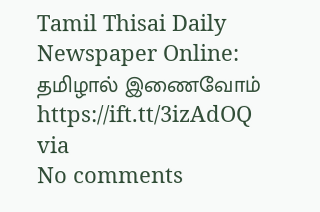Tamil Thisai Daily Newspaper Online: தமிழால் இணைவோம் https://ift.tt/3izAdOQ
via
No comments